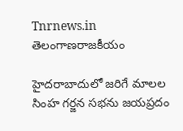Tnrnews.in
తెలంగాణరాజకీయం

హైదరాబాదులో జరిగే మాలల సింహ గర్జన సభను జయప్రదం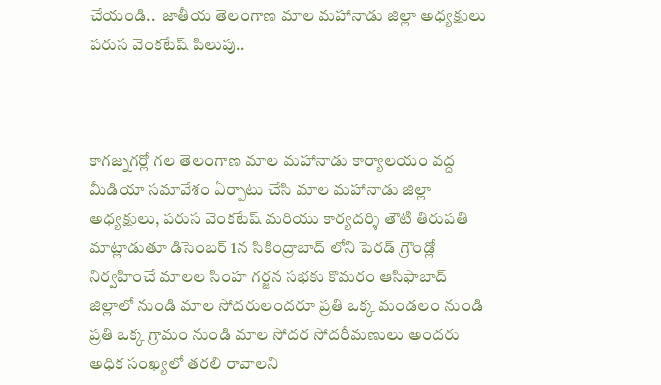చేయండి..  జాతీయ తెలంగాణ మాల మహానాడు జిల్లా అధ్యక్షులు పరుస వెంకటేష్ పిలుపు..



కాగజ్నగర్లో గల తెలంగాణ మాల మహానాడు కార్యాలయం వద్ద మీడియా సమావేశం ఏర్పాటు చేసి మాల మహానాడు జిల్లా అధ్యక్షులు, పరుస వెంకటేష్ మరియు కార్యదర్శి తౌటి తిరుపతి మాట్లాడుతూ డిసెంబర్ 1న సికింద్రాబాద్ లోని పెరడ్ గ్రౌండ్లో నిర్వహించే మాలల సింహ గర్జన సభకు కొమరం ఆసిఫాబాద్ జిల్లాలో నుండి మాల సోదరులందరూ ప్రతి ఒక్క మండలం నుండి ప్రతి ఒక్క గ్రామం నుండి మాల సోదర సోదరీమణులు అందరు అధిక సంఖ్యలో తరలి రావాలని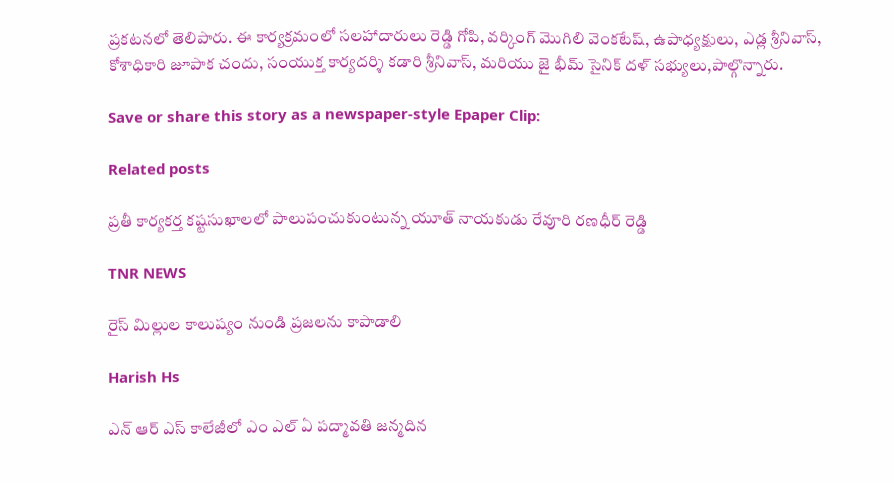ప్రకటనలో తెలిపారు. ఈ కార్యక్రమంలో సలహాదారులు రెడ్డి గోపి, వర్కింగ్ మొగిలి వెంకటేష్, ఉపాధ్యక్షులు, ఎడ్ల శ్రీనివాస్, కోశాధికారి జూపాక చందు, సంయుక్త కార్యదర్శి కడారి శ్రీనివాస్, మరియు జై భీమ్ సైనిక్ దళ్ సభ్యులు,పాల్గొన్నారు.

Save or share this story as a newspaper-style Epaper Clip:

Related posts

ప్రతీ కార్యకర్త కష్టసుఖాలలో పాలుపంచుకుంటున్న యూత్ నాయకుడు రేవూరి రణధీర్ రెడ్డి

TNR NEWS

రైస్ మిల్లుల కాలుష్యం నుండి ప్రజలను కాపాడాలి

Harish Hs

ఎన్ ఆర్ ఎస్ కాలేజీలో ఎం ఎల్ ఏ పద్మావతి జన్మదిన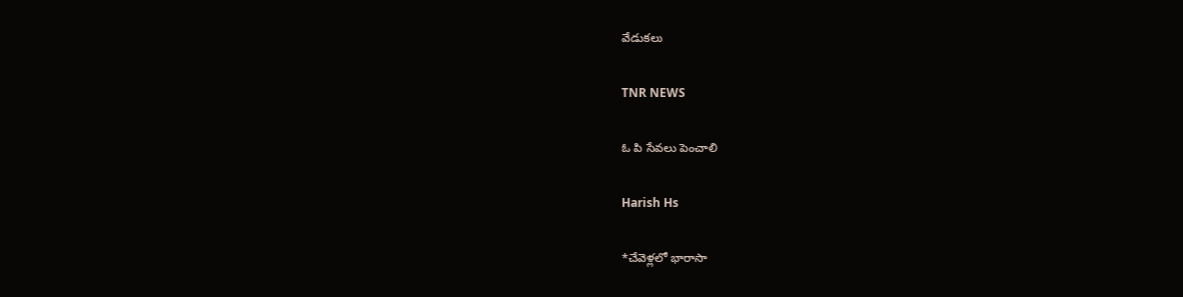వేడుకలు

TNR NEWS

ఓ పి సేవలు పెంచాలి

Harish Hs

*చేవెళ్లలో భారాసా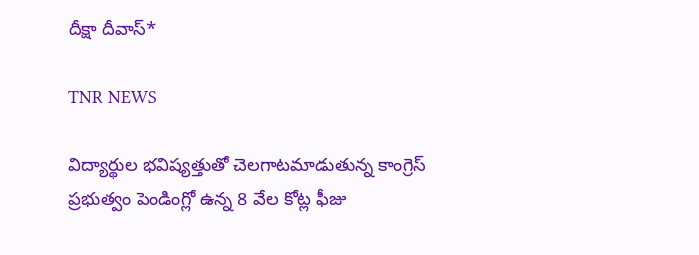దీక్షా దీవాస్*

TNR NEWS

విద్యార్థుల భవిష్యత్తుతో చెలగాటమాడుతున్న కాంగ్రెస్ ప్రభుత్వం పెండింగ్లో ఉన్న 8 వేల కోట్ల ఫీజు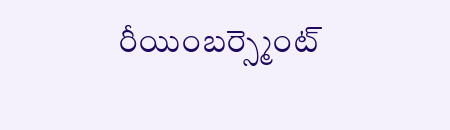రీయింబర్స్మెంట్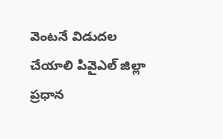వెంటనే విడుదల చేయాలి పివైఎల్ జిల్లా ప్రధాన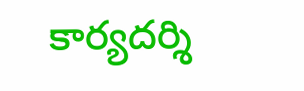కార్యదర్శి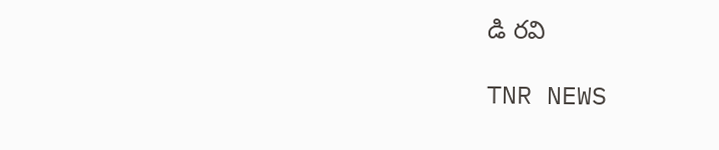డి రవి

TNR NEWS